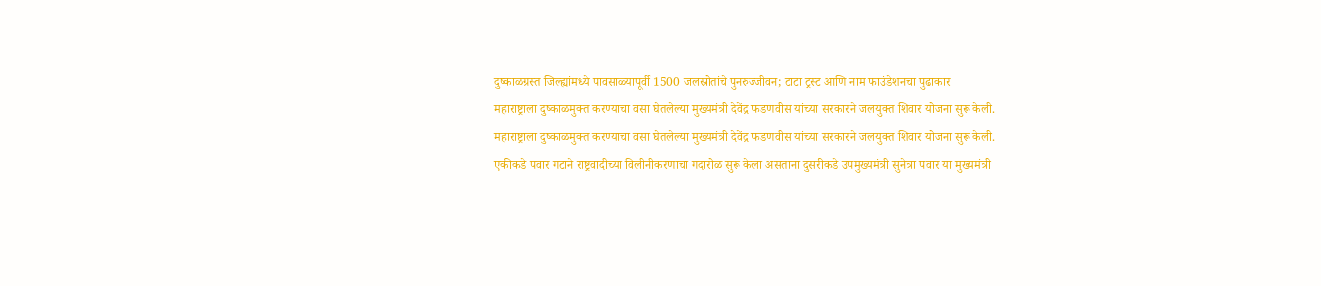दुष्काळग्रस्त जिल्ह्यांमध्ये पावसाळ्यापूर्वी 1500 जलस्रोतांचे पुनरुज्जीवन; टाटा ट्रस्ट आणि नाम फाउंडेशनचा पुढाकार
महाराष्ट्राला दुष्काळमुक्त करण्याचा वसा घेतलेल्या मुख्यमंत्री देवेंद्र फडणवीस यांच्या सरकारने जलयुक्त शिवार योजना सुरू केली.
महाराष्ट्राला दुष्काळमुक्त करण्याचा वसा घेतलेल्या मुख्यमंत्री देवेंद्र फडणवीस यांच्या सरकारने जलयुक्त शिवार योजना सुरू केली.
एकीकडे पवार गटाने राष्ट्रवादीच्या विलीनीकरणाचा गदारोळ सुरू केला असताना दुसरीकडे उपमुख्यमंत्री सुनेत्रा पवार या मुख्यमंत्री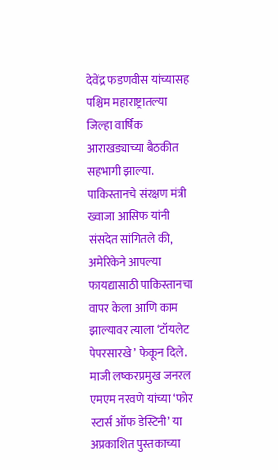देवेंद्र फडणवीस यांच्यासह पश्चिम महाराष्ट्रातल्या जिल्हा वार्षिक आराखड्याच्या बैठकीत सहभागी झाल्या.
पाकिस्तानचे संरक्षण मंत्री ख्वाजा आसिफ यांनी संसदेत सांगितले की, अमेरिकेने आपल्या फायद्यासाठी पाकिस्तानचा वापर केला आणि काम झाल्यावर त्याला ‘टॉयलेट पेपरसारखे’ फेकून दिले.
माजी लष्करप्रमुख जनरल एमएम नरवणे यांच्या ‘फोर स्टार्स ऑफ डेस्टिनी’ या अप्रकाशित पुस्तकाच्या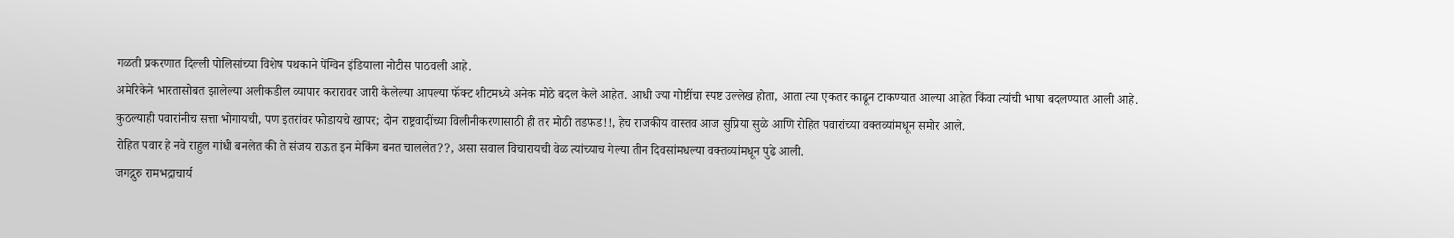गळती प्रकरणात दिल्ली पोलिसांच्या विशेष पथकाने पेंग्विन इंडियाला नोटीस पाठवली आहे.
अमेरिकेने भारतासोबत झालेल्या अलीकडील व्यापार करारावर जारी केलेल्या आपल्या फॅक्ट शीटमध्ये अनेक मोठे बदल केले आहेत. आधी ज्या गोष्टींचा स्पष्ट उल्लेख होता, आता त्या एकतर काढून टाकण्यात आल्या आहेत किंवा त्यांची भाषा बदलण्यात आली आहे.
कुठल्याही पवारांनीच सत्ता भोगायची, पण इतरांवर फोडायचे खापर; दोन राष्ट्रवादींच्या विलीनीकरणासाठी ही तर मोठी तडफड!!, हेच राजकीय वास्तव आज सुप्रिया सुळे आणि रोहित पवारांच्या वक्तव्यांमधून समोर आले.
रोहित पवार हे नवे राहुल गांधी बनलेत की ते संजय राऊत इन मेकिंग बनत चाललेत??, असा सवाल विचारायची वेळ त्यांच्याच गेल्या तीन दिवसांमधल्या वक्तव्यांमधून पुढे आली.
जगद्गुरु रामभद्राचार्य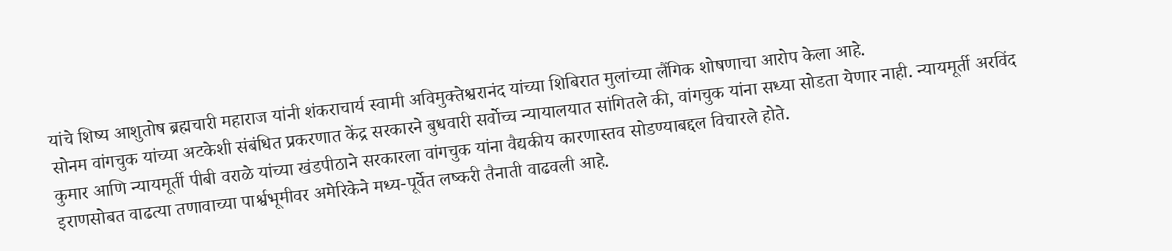यांचे शिष्य आशुतोष ब्रह्मचारी महाराज यांनी शंकराचार्य स्वामी अविमुक्तेश्वरानंद यांच्या शिबिरात मुलांच्या लैंगिक शोषणाचा आरोप केला आहे.
सोनम वांगचुक यांच्या अटकेशी संबंधित प्रकरणात केंद्र सरकारने बुधवारी सर्वोच्च न्यायालयात सांगितले की, वांगचुक यांना सध्या सोडता येणार नाही. न्यायमूर्ती अरविंद कुमार आणि न्यायमूर्ती पीबी वराळे यांच्या खंडपीठाने सरकारला वांगचुक यांना वैद्यकीय कारणास्तव सोडण्याबद्दल विचारले होते.
इराणसोबत वाढत्या तणावाच्या पार्श्वभूमीवर अमेरिकेने मध्य-पूर्वेत लष्करी तैनाती वाढवली आहे.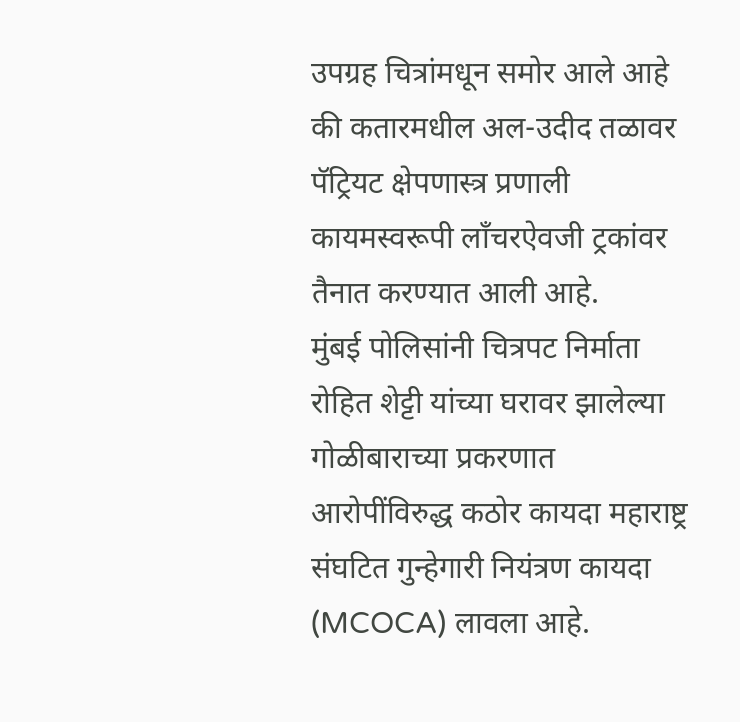उपग्रह चित्रांमधून समोर आले आहे की कतारमधील अल-उदीद तळावर पॅट्रियट क्षेपणास्त्र प्रणाली कायमस्वरूपी लाँचरऐवजी ट्रकांवर तैनात करण्यात आली आहे.
मुंबई पोलिसांनी चित्रपट निर्माता रोहित शेट्टी यांच्या घरावर झालेल्या गोळीबाराच्या प्रकरणात आरोपींविरुद्ध कठोर कायदा महाराष्ट्र संघटित गुन्हेगारी नियंत्रण कायदा (MCOCA) लावला आहे.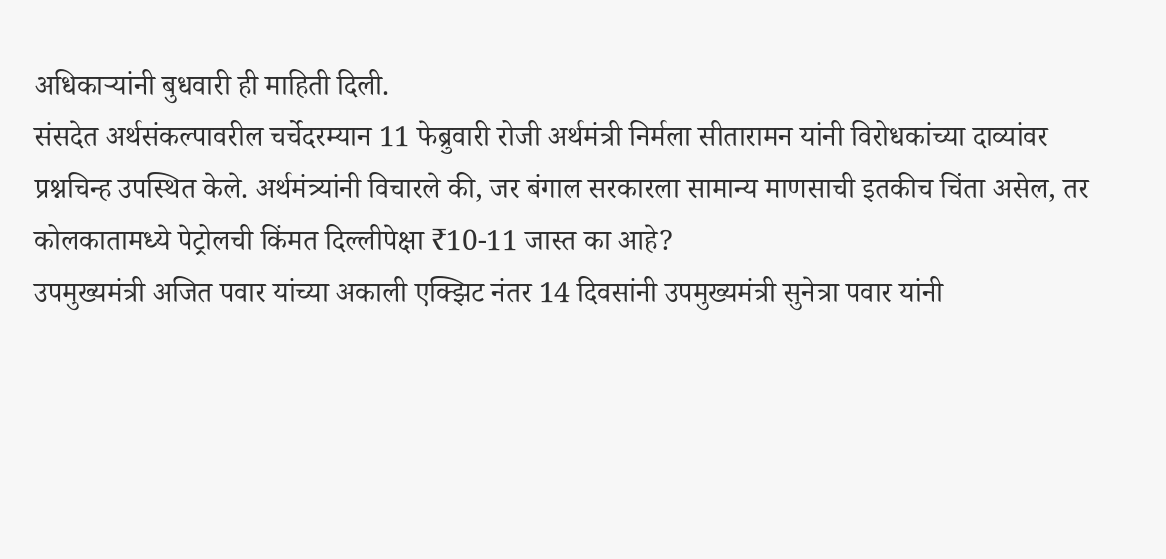अधिकाऱ्यांनी बुधवारी ही माहिती दिली.
संसदेत अर्थसंकल्पावरील चर्चेदरम्यान 11 फेब्रुवारी रोजी अर्थमंत्री निर्मला सीतारामन यांनी विरोधकांच्या दाव्यांवर प्रश्नचिन्ह उपस्थित केले. अर्थमंत्र्यांनी विचारले की, जर बंगाल सरकारला सामान्य माणसाची इतकीच चिंता असेल, तर कोलकातामध्ये पेट्रोलची किंमत दिल्लीपेक्षा ₹10-11 जास्त का आहे?
उपमुख्यमंत्री अजित पवार यांच्या अकाली एक्झिट नंतर 14 दिवसांनी उपमुख्यमंत्री सुनेत्रा पवार यांनी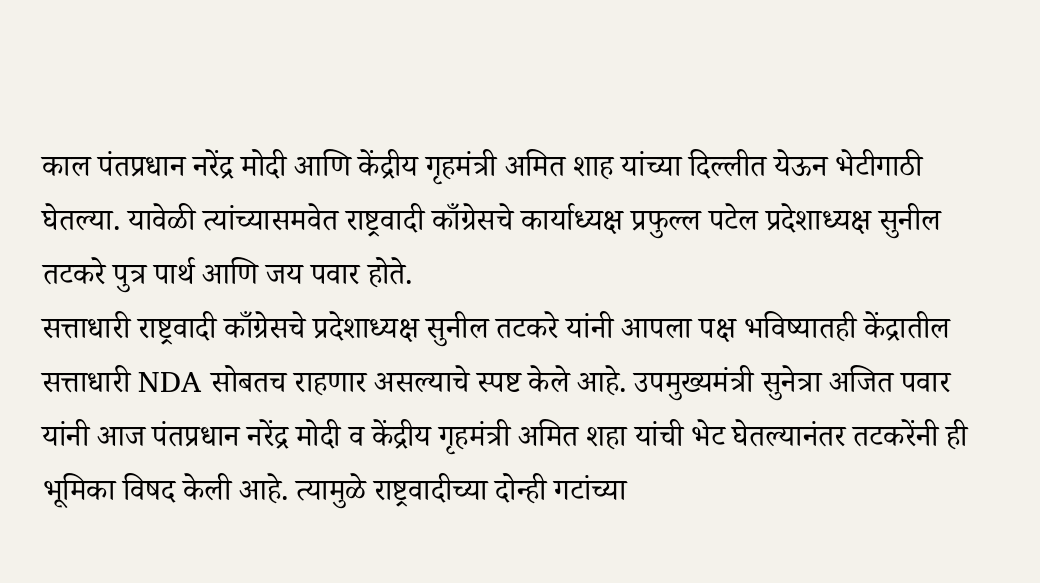काल पंतप्रधान नरेंद्र मोदी आणि केंद्रीय गृहमंत्री अमित शाह यांच्या दिल्लीत येऊन भेटीगाठी घेतल्या. यावेळी त्यांच्यासमवेत राष्ट्रवादी काँग्रेसचे कार्याध्यक्ष प्रफुल्ल पटेल प्रदेशाध्यक्ष सुनील तटकरे पुत्र पार्थ आणि जय पवार होते.
सत्ताधारी राष्ट्रवादी काँग्रेसचे प्रदेशाध्यक्ष सुनील तटकरे यांनी आपला पक्ष भविष्यातही केंद्रातील सत्ताधारी NDA सोबतच राहणार असल्याचे स्पष्ट केले आहे. उपमुख्यमंत्री सुनेत्रा अजित पवार यांनी आज पंतप्रधान नरेंद्र मोदी व केंद्रीय गृहमंत्री अमित शहा यांची भेट घेतल्यानंतर तटकरेंनी ही भूमिका विषद केली आहे. त्यामुळे राष्ट्रवादीच्या दोन्ही गटांच्या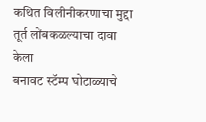कथित विलीनीकरणाचा मुद्दा तूर्त लोंबकळल्याचा दावा केला
बनावट स्टॅम्प घोटाळ्याचे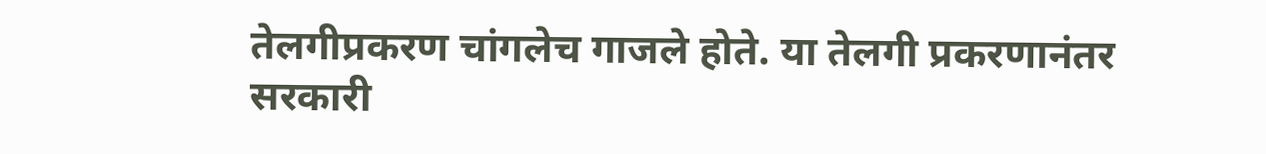तेलगीप्रकरण चांगलेच गाजले होते. या तेलगी प्रकरणानंतर सरकारी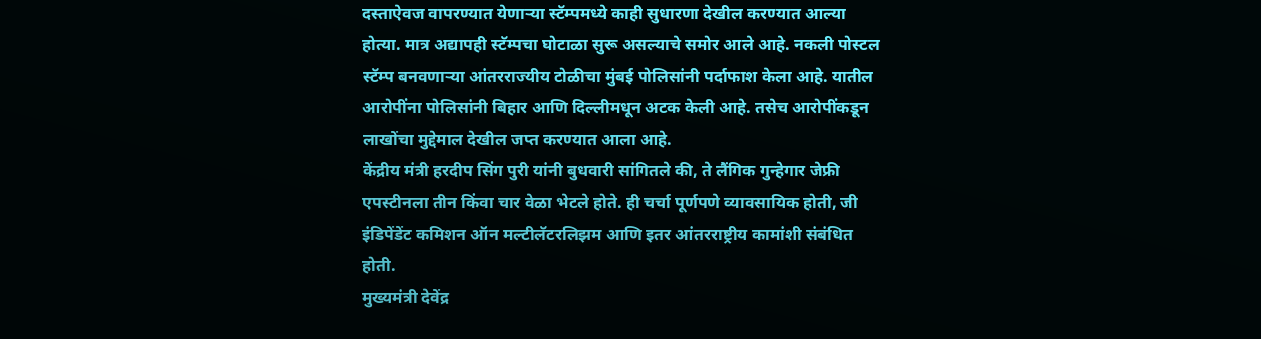दस्ताऐवज वापरण्यात येणाऱ्या स्टॅम्पमध्ये काही सुधारणा देखील करण्यात आल्या होत्या. मात्र अद्यापही स्टॅम्पचा घोटाळा सुरू असल्याचे समोर आले आहे. नकली पोस्टल स्टॅम्प बनवणाऱ्या आंतरराज्यीय टोळीचा मुंबई पोलिसांनी पर्दाफाश केला आहे. यातील आरोपींना पोलिसांनी बिहार आणि दिल्लीमधून अटक केली आहे. तसेच आरोपींकडून लाखोंचा मुद्देमाल देखील जप्त करण्यात आला आहे.
केंद्रीय मंत्री हरदीप सिंग पुरी यांनी बुधवारी सांगितले की, ते लैंगिक गुन्हेगार जेफ्री एपस्टीनला तीन किंवा चार वेळा भेटले होते. ही चर्चा पूर्णपणे व्यावसायिक होती, जी इंडिपेंडेंट कमिशन ऑन मल्टीलॅटरलिझम आणि इतर आंतरराष्ट्रीय कामांशी संबंधित होती.
मुख्यमंत्री देवेंद्र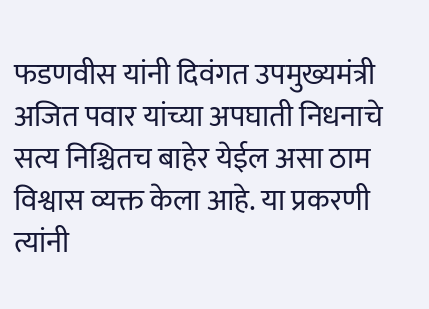फडणवीस यांनी दिवंगत उपमुख्यमंत्री अजित पवार यांच्या अपघाती निधनाचे सत्य निश्चितच बाहेर येईल असा ठाम विश्वास व्यक्त केला आहे. या प्रकरणी त्यांनी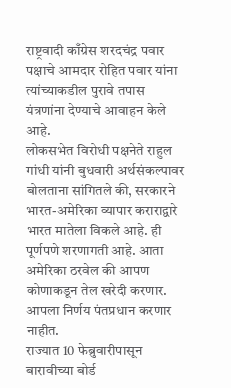राष्ट्रवादी काँग्रेस शरदचंद्र पवार पक्षाचे आमदार रोहित पवार यांना त्यांच्याकडील पुरावे तपास यंत्रणांना देण्याचे आवाहन केले आहे.
लोकसभेत विरोधी पक्षनेते राहुल गांधी यांनी बुधवारी अर्थसंकल्पावर बोलताना सांगितले की, सरकारने भारत-अमेरिका व्यापार कराराद्वारे भारत मातेला विकले आहे. ही पूर्णपणे शरणागती आहे. आता अमेरिका ठरवेल की आपण कोणाकडून तेल खरेदी करणार. आपला निर्णय पंतप्रधान करणार नाहीत.
राज्यात 10 फेब्रुवारीपासून बारावीच्या बोर्ड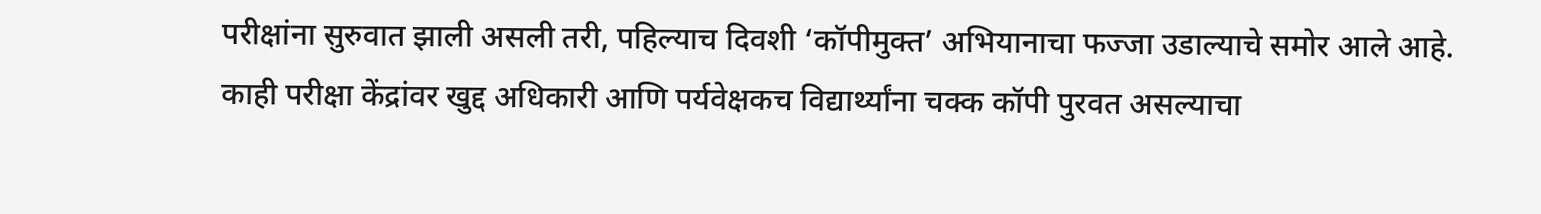परीक्षांना सुरुवात झाली असली तरी, पहिल्याच दिवशी ‘कॉपीमुक्त’ अभियानाचा फज्जा उडाल्याचे समोर आले आहे. काही परीक्षा केंद्रांवर खुद्द अधिकारी आणि पर्यवेक्षकच विद्यार्थ्यांना चक्क कॉपी पुरवत असल्याचा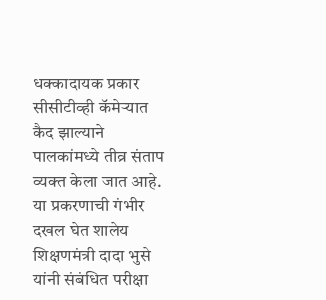धक्कादायक प्रकार सीसीटीव्ही कॅमेऱ्यात कैद झाल्याने पालकांमध्ये तीव्र संताप व्यक्त केला जात आहे. या प्रकरणाची गंभीर दखल घेत शालेय शिक्षणमंत्री दादा भुसे यांनी संबंधित परीक्षा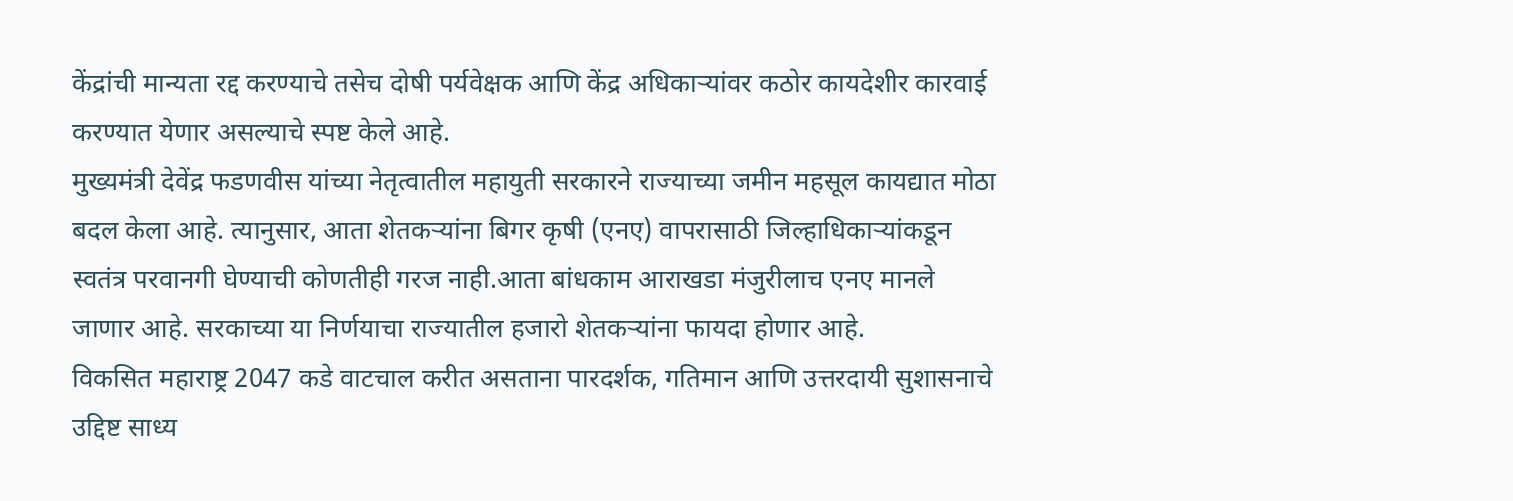केंद्रांची मान्यता रद्द करण्याचे तसेच दोषी पर्यवेक्षक आणि केंद्र अधिकाऱ्यांवर कठोर कायदेशीर कारवाई करण्यात येणार असल्याचे स्पष्ट केले आहे.
मुख्यमंत्री देवेंद्र फडणवीस यांच्या नेतृत्वातील महायुती सरकारने राज्याच्या जमीन महसूल कायद्यात मोठा बदल केला आहे. त्यानुसार, आता शेतकऱ्यांना बिगर कृषी (एनए) वापरासाठी जिल्हाधिकाऱ्यांकडून स्वतंत्र परवानगी घेण्याची कोणतीही गरज नाही.आता बांधकाम आराखडा मंजुरीलाच एनए मानले जाणार आहे. सरकाच्या या निर्णयाचा राज्यातील हजारो शेतकऱ्यांना फायदा होणार आहे.
विकसित महाराष्ट्र 2047 कडे वाटचाल करीत असताना पारदर्शक, गतिमान आणि उत्तरदायी सुशासनाचे उद्दिष्ट साध्य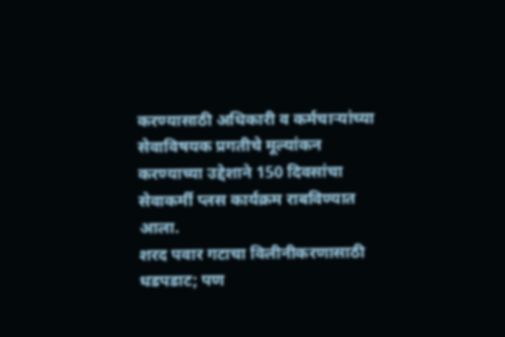करण्यासाठी अधिकारी व कर्मचाऱ्यांच्या सेवाविषयक प्रगतीचे मूल्यांकन करण्याच्या उद्देशाने 150 दिवसांचा सेवाकर्मी प्लस कार्यक्रम राबविण्यात आला.
शरद पवार गटाचा विलीनीकरणासाठी धडपडाट; पण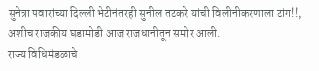सुनेत्रा पवारांच्या दिल्ली भेटीनंतरही सुनील तटकरे यांची विलीनीकरणाला टांग!!, अशीच राजकीय घडामोडी आज राजधानीतून समोर आली.
राज्य विधिमंडळाचे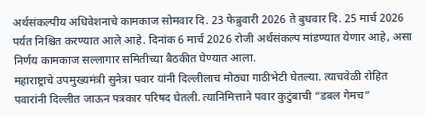अर्थसंकल्पीय अधिवेशनाचे कामकाज सोमवार दि. 23 फेब्रुवारी 2026 ते बुधवार दि. 25 मार्च 2026 पर्यत निश्चित करण्यात आले आहे. दिनांक 6 मार्च 2026 रोजी अर्थसंकल्प मांडण्यात येणार आहे, असा निर्णय कामकाज सल्लागार समितीच्या बैठकीत घेण्यात आला.
महाराष्ट्राचे उपमुख्यमंत्री सुनेत्रा पवार यांनी दिल्लीलाच मोठ्या गाठीभेटी घेतल्या. त्याचवेळी रोहित पवारांनी दिल्लीत जाऊन पत्रकार परिषद घेतली. त्यानिमित्ताने पवार कुटुंबाची “डबल गेमच”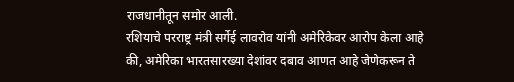राजधानीतून समोर आली.
रशियाचे परराष्ट्र मंत्री सर्गेई लावरोव यांनी अमेरिकेवर आरोप केला आहे की, अमेरिका भारतसारख्या देशांवर दबाव आणत आहे जेणेकरून ते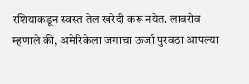रशियाकडून स्वस्त तेल खरेदी करू नयेत. लावरोव म्हणाले की, अमेरिकेला जगाचा ऊर्जा पुरवठा आपल्या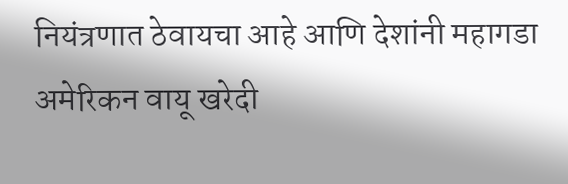नियंत्रणात ठेवायचा आहे आणि देशांनी महागडा अमेरिकन वायू खरेदी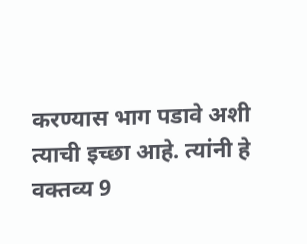करण्यास भाग पडावे अशी त्याची इच्छा आहे. त्यांनी हे वक्तव्य 9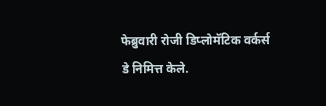फेब्रुवारी रोजी डिप्लोमॅटिक वर्कर्स डे निमित्त केले.